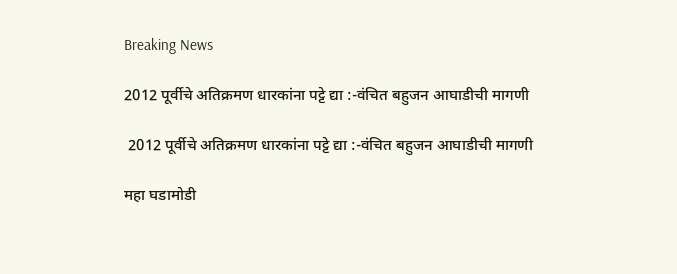Breaking News

2012 पूर्वीचे अतिक्रमण धारकांना पट्टे द्या :-वंचित बहुजन आघाडीची मागणी

 2012 पूर्वीचे अतिक्रमण धारकांना पट्टे द्या :-वंचित बहुजन आघाडीची मागणी

महा घडामोडी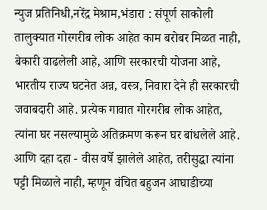न्युज प्रतिनिधी,नरेंद्र मेश्राम,भंडारा : संपूर्ण साकोली तालुक्यात गोरगरीब लोक आहेत काम बरोबर मिळत नाही, बेकारी वाढलेली आहे, आणि सरकारची योजना आहे, भारतीय राज्य घटनेत अन्न, वस्त्र, निवारा देने ही सरकारची जवाबदारी आहे. प्रत्येक गावात गोरगरीब लोक आहेत, त्यांना घर नसल्यामुळे अतिक्रमण करून घर बांधलेले आहे. आणि दहा दहा - वीस वर्षे झालेले आहेत, तरीसुद्धा त्यांना पट्टी मिळाले नाही, म्हणून वंचित बहुजन आघाडीच्या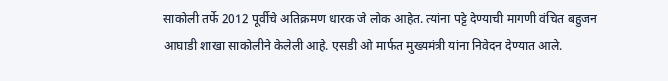साकोली तर्फे 2012 पूर्वीचे अतिक्रमण धारक जे लोक आहेत. त्यांना पट्टे देण्याची मागणी वंचित बहुजन आघाडी शाखा साकोलीने केलेली आहे. एसडी ओ मार्फत मुख्यमंत्री यांना निवेदन देण्यात आले.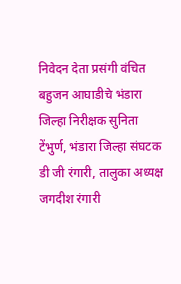निवेदन देता प्रसंगी वंचित बहुजन आघाडीचे भंडारा जिल्हा निरीक्षक सुनिता टेंभुर्ण, भंडारा जिल्हा संघटक डी जी रंगारी, तालुका अध्यक्ष जगदीश रंगारी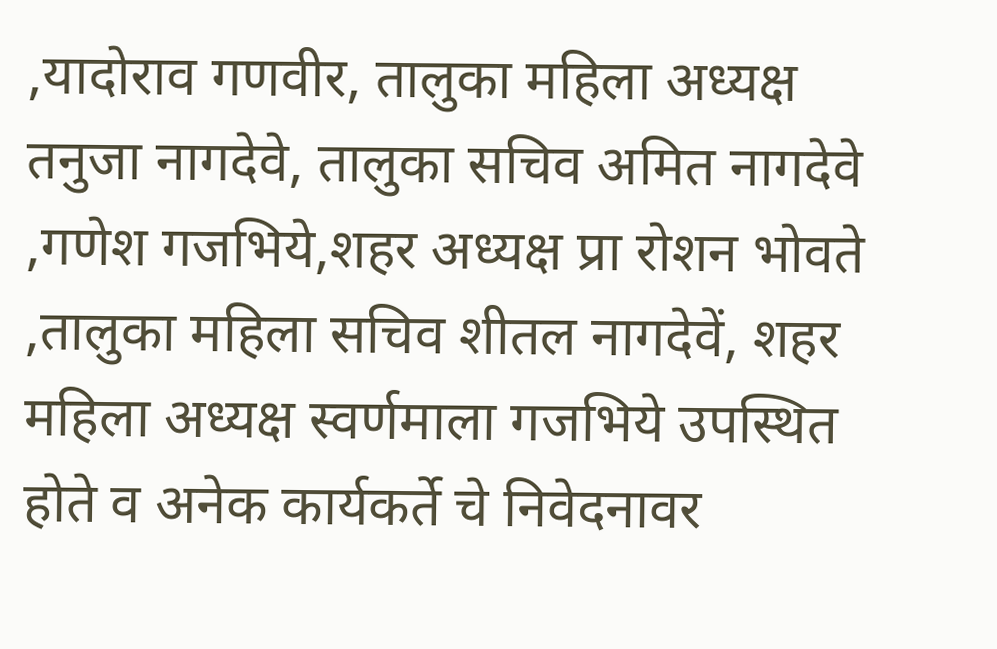,यादोराव गणवीर, तालुका महिला अध्यक्ष तनुजा नागदेवे, तालुका सचिव अमित नागदेवे ,गणेश गजभिये,शहर अध्यक्ष प्रा रोशन भोवते ,तालुका महिला सचिव शीतल नागदेवें, शहर महिला अध्यक्ष स्वर्णमाला गजभिये उपस्थित होते व अनेक कार्यकर्ते चे निवेदनावर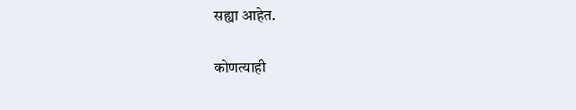सह्या आहेत.

कोणत्याही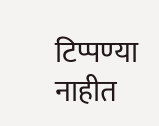टिप्पण्‍या नाहीत